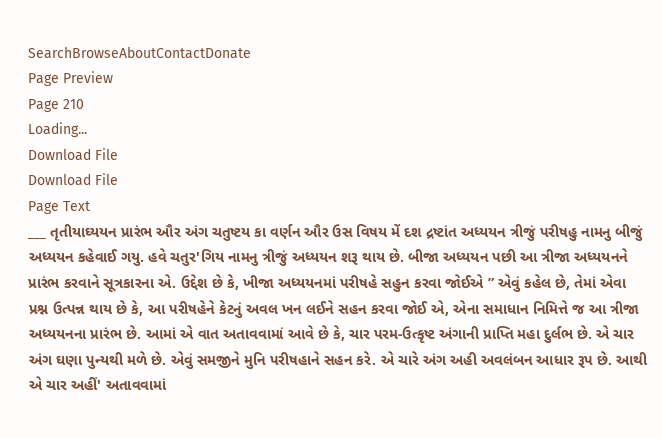SearchBrowseAboutContactDonate
Page Preview
Page 210
Loading...
Download File
Download File
Page Text
___ તૃતીયાઘ્યયન પ્રારંભ ઔર અંગ ચતુષ્ટય કા વર્ણન ઔર ઉસ વિષય મેં દશ દ્રષ્ટાંત અધ્યયન ત્રીજું પરીષહુ નામનુ બીજું અધ્યયન કહેવાઈ ગયુ. હવે ચતુર'ગિય નામનુ ત્રીજું અધ્યયન શરૂ થાય છે. બીજા અધ્યયન પછી આ ત્રીજા અધ્યયનને પ્રારંભ કરવાને સૂત્રકારના એ. ઉદ્દેશ છે કે, ખીજા અધ્યયનમાં પરીષહે સહુન કરવા જોઈએ ” એવું કહેલ છે, તેમાં એવા પ્રશ્ન ઉત્પન્ન થાય છે કે, આ પરીષહેને કેટનું અવલ ખન લઈને સહન કરવા જોઈ એ, એના સમાધાન નિમિત્તે જ આ ત્રીજા અધ્યયનના પ્રારંભ છે. આમાં એ વાત અતાવવામાં આવે છે કે, ચાર પરમ-ઉત્કૃષ્ટ અંગાની પ્રાપ્તિ મહા દુર્લભ છે. એ ચાર અંગ ઘણા પુન્યથી મળે છે. એવું સમજીને મુનિ પરીષહાને સહન કરે. એ ચારે અંગ અહી અવલંબન આધાર રૂપ છે. આથી એ ચાર અહીં' અતાવવામાં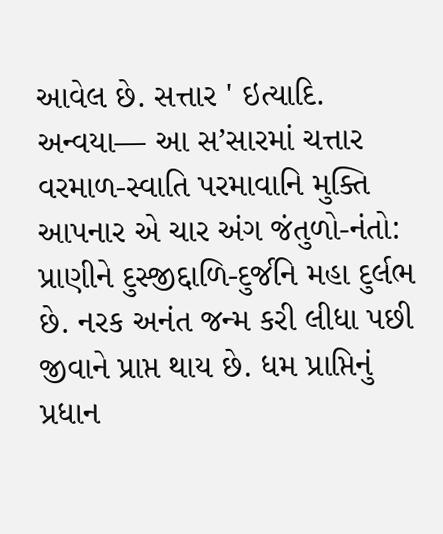આવેલ છે. સત્તાર ' ઇત્યાદિ. અન્વયા— આ સ’સારમાં ચત્તાર વરમાળ-સ્વાતિ પરમાવાનિ મુક્તિ આપનાર એ ચાર અંગ જંતુળો-નંતો: પ્રાણીને દુસ્જીદ્દાળિ-દુર્જનિ મહા દુર્લભ છે. નરક અનંત જન્મ કરી લીધા પછી જીવાને પ્રાપ્ત થાય છે. ધમ પ્રાપ્તિનું પ્રધાન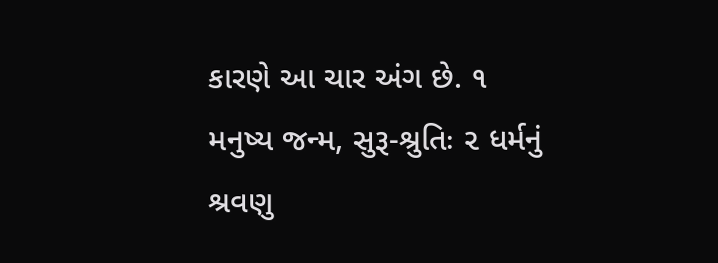કારણે આ ચાર અંગ છે. ૧ મનુષ્ય જન્મ, સુરૂ-શ્રુતિઃ ૨ ધર્મનું શ્રવણુ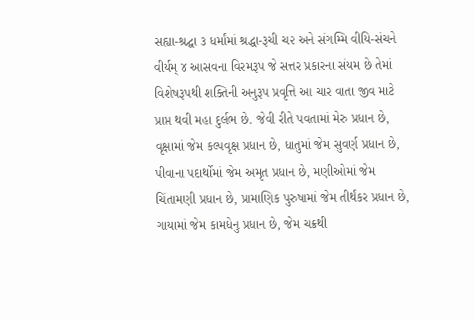સહ્યા-શ્રદ્ઘા ૩ ધર્માંમાં શ્રદ્ધા-રૂચી ચ૨ અને સંગમ્મિ વીયિ-સંચને વીર્યમ્ ૪ આસવના વિરમરૂપ જે સત્તર પ્રકારના સંયમ છે તેમાં વિશેષરૂપથી શક્તિની અનુરૂપ પ્રવૃત્તિ આ ચાર વાતા જીવ માટે પ્રાપ્ત થવી મહા દુર્લભ છે. જેવી રીતે પવતામાં મેરુ પ્રધાન છે, વૃક્ષામાં જેમ કલ્પવૃક્ષ પ્રધાન છે, ધાતુમાં જેમ સુવર્ણ પ્રધાન છે, પીવાના પદાર્થોમાં જેમ અમૃત પ્રધાન છે, મણીઓમાં જેમ ચિંતામણી પ્રધાન છે, પ્રામાણિક પુરુષામાં જેમ તીર્થંકર પ્રધાન છે, ગાયામાં જેમ કામધેનુ પ્રધાન છે, જેમ ચક્રથી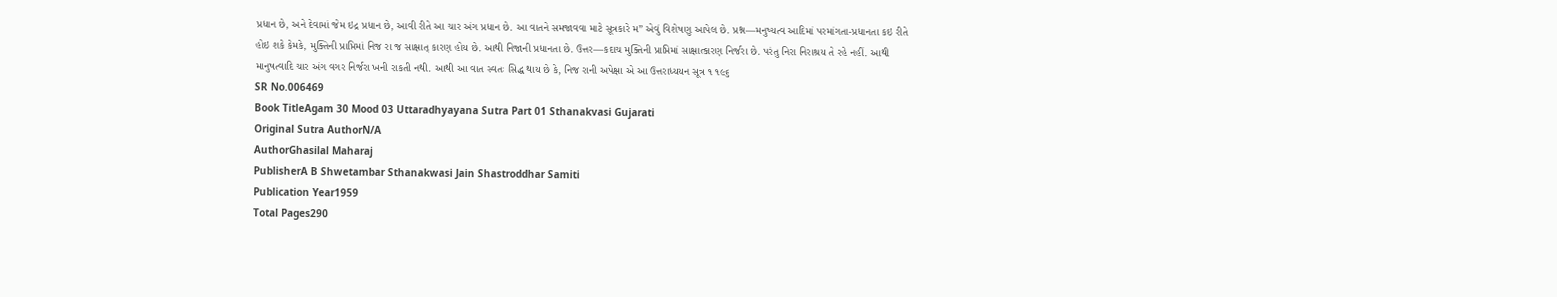પ્રધાન છે, અને દેવામાં જેમ ઇદ્ર પ્રધાન છે, આવી રીતે આ ચાર અંગ પ્રધાન છે. આ વાતને સમજાવવા માટે સૂત્રકારે મ” એવું વિશેષણુ આપેલ છે. પ્રશ્ન—મનુષ્યત્વ આદિમાં પરમાંગતા-પ્રધાનતા કઇ રીતે હોઇ શકે કેમકે, મુક્તિની પ્રાપ્તિમાં નિજ રા જ સાક્ષાત્ કારણ હોય છે. આથી નિજાની પ્રધાનતા છે. ઉત્તર—કદાચ મુક્તિની પ્રાપ્તિમાં સાક્ષાત્કારણ નિર્જરા છે. પરંતુ નિરા નિરાશ્રય તે રહે નહીં. આથી માનુષત્વાદિ ચાર અંગ વગર નિર્જરા ખની રાકતી નથી. આથી આ વાત સ્વતઃ સિદ્ધ થાય છે કે, નિજ રાની અપેક્ષા એ આ ઉત્તરાધ્યયન સૂત્ર ૧ ૧૯૬
SR No.006469
Book TitleAgam 30 Mood 03 Uttaradhyayana Sutra Part 01 Sthanakvasi Gujarati
Original Sutra AuthorN/A
AuthorGhasilal Maharaj
PublisherA B Shwetambar Sthanakwasi Jain Shastroddhar Samiti
Publication Year1959
Total Pages290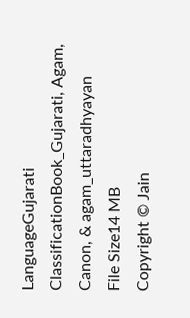LanguageGujarati
ClassificationBook_Gujarati, Agam, Canon, & agam_uttaradhyayan
File Size14 MB
Copyright © Jain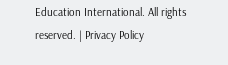Education International. All rights reserved. | Privacy Policy